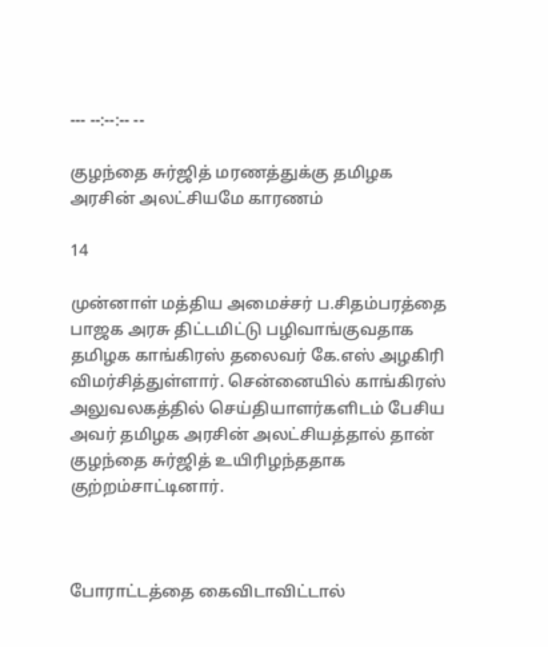--- --:--:-- --

குழந்தை சுர்ஜித் மரணத்துக்கு தமிழக அரசின் அலட்சியமே காரணம்

14

முன்னாள் மத்திய அமைச்சர் ப.சிதம்பரத்தை பாஜக அரசு திட்டமிட்டு பழிவாங்குவதாக தமிழக காங்கிரஸ் தலைவர் கே.எஸ் அழகிரி விமர்சித்துள்ளார். சென்னையில் காங்கிரஸ் அலுவலகத்தில் செய்தியாளர்களிடம் பேசிய அவர் தமிழக அரசின் அலட்சியத்தால் தான் குழந்தை சுர்ஜித் உயிரிழந்ததாக குற்றம்சாட்டினார்.



போராட்டத்தை கைவிடாவிட்டால்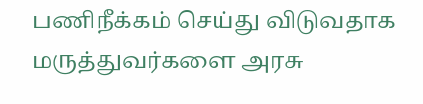பணிநீக்கம் செய்து விடுவதாக மருத்துவர்களை அரசு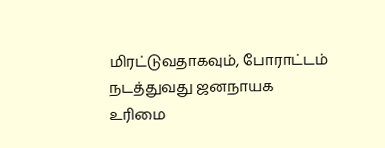மிரட்டுவதாகவும், போராட்டம் நடத்துவது ஜனநாயக உரிமை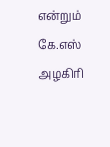என்றும் கே.எஸ் அழகிரி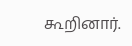கூறினார்.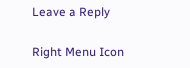Leave a Reply

Right Menu Icon